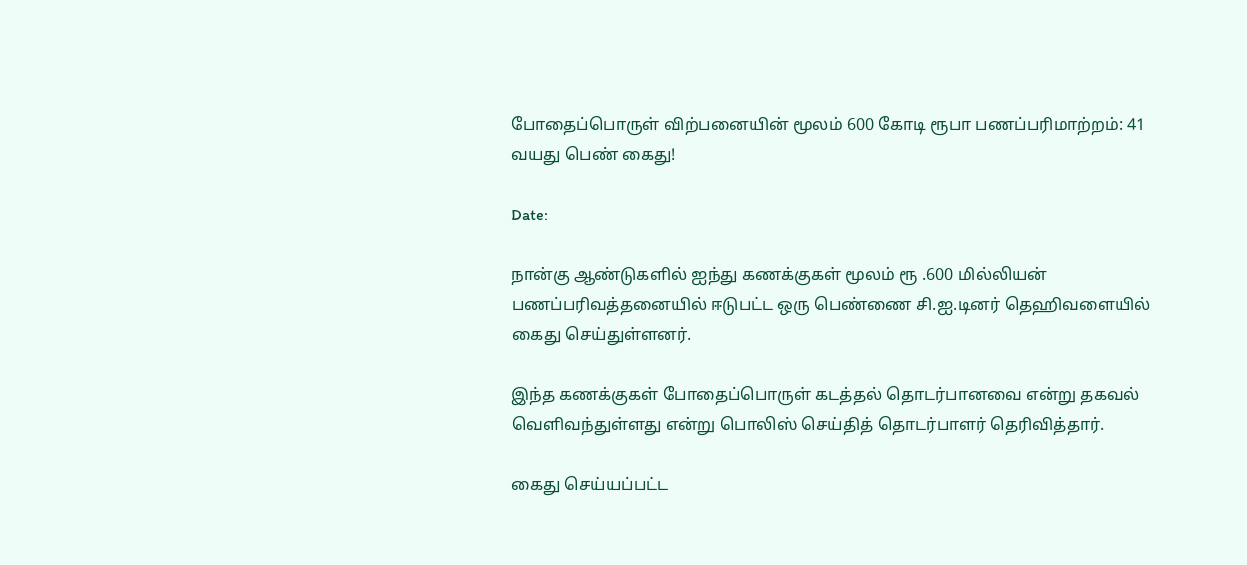போதைப்பொருள் விற்பனையின் மூலம் 600 கோடி ரூபா பணப்பரிமாற்றம்: 41 வயது பெண் கைது!

Date:

நான்கு ஆண்டுகளில் ஐந்து கணக்குகள் மூலம் ரூ .600 மில்லியன் பணப்பரிவத்தனையில் ஈடுபட்ட ஒரு பெண்ணை சி.ஐ.டினர் தெஹிவளையில் கைது செய்துள்ளனர்.

இந்த கணக்குகள் போதைப்பொருள் கடத்தல் தொடர்பானவை என்று தகவல் வெளிவந்துள்ளது என்று பொலிஸ் செய்தித் தொடர்பாளர் தெரிவித்தார்.

கைது செய்யப்பட்ட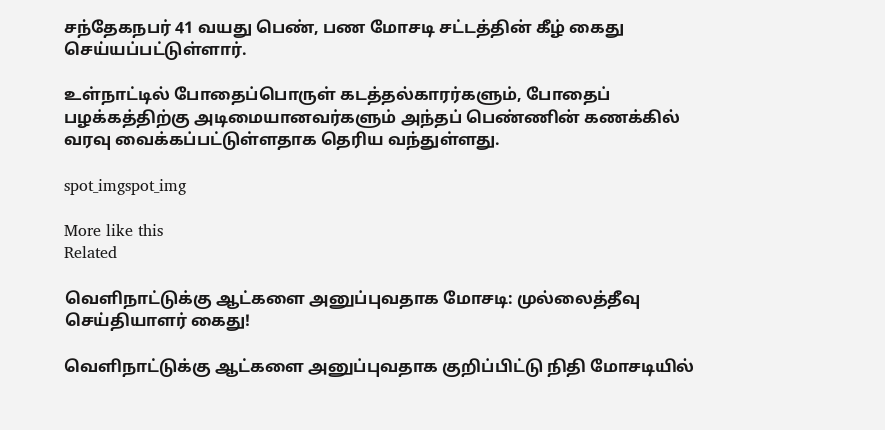சந்தேகநபர் 41 வயது பெண், பண மோசடி சட்டத்தின் கீழ் கைது செய்யப்பட்டுள்ளார்.

உள்நாட்டில் போதைப்பொருள் கடத்தல்காரர்களும், போதைப் பழக்கத்திற்கு அடிமையானவர்களும் அந்தப் பெண்ணின் கணக்கில் வரவு வைக்கப்பட்டுள்ளதாக தெரிய வந்துள்ளது.

spot_imgspot_img

More like this
Related

வெளிநாட்டுக்கு ஆட்களை அனுப்புவதாக மோசடி: முல்லைத்தீவு செய்தியாளர் கைது!

வெளிநாட்டுக்கு ஆட்களை அனுப்புவதாக குறிப்பிட்டு நிதி மோசடியில்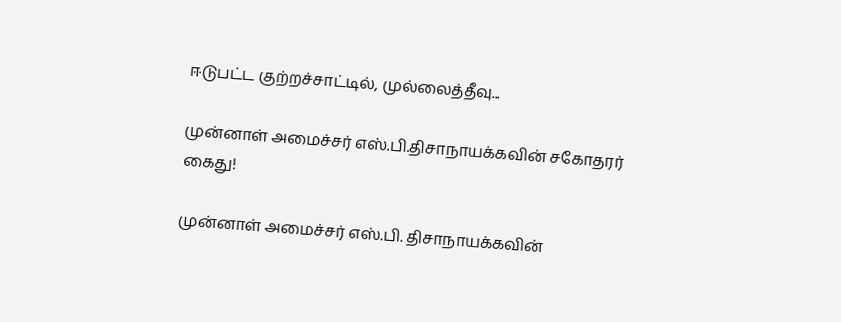ஈடுபட்ட குற்றச்சாட்டில், முல்லைத்தீவு...

முன்னாள் அமைச்சர் எஸ்.பி.திசாநாயக்கவின் சகோதரர் கைது!

முன்னாள் அமைச்சர் எஸ்.பி. திசாநாயக்கவின்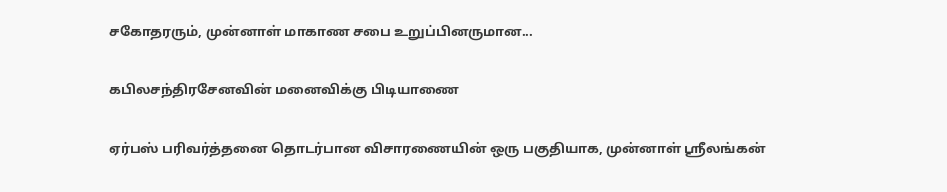சகோதரரும், முன்னாள் மாகாண சபை உறுப்பினருமான...

கபிலசந்திரசேனவின் மனைவிக்கு பிடியாணை

ஏர்பஸ் பரிவர்த்தனை தொடர்பான விசாரணையின் ஒரு பகுதியாக, முன்னாள் ஸ்ரீலங்கன்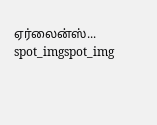ஏர்லைன்ஸ்...
spot_imgspot_img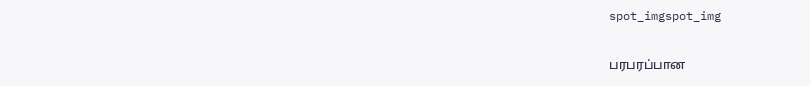spot_imgspot_img

பரபரப்பான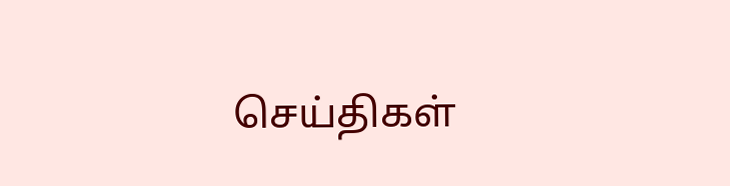செய்திகள்